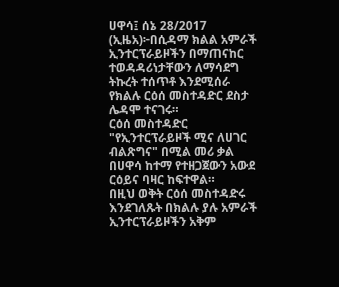ሀዋሳ፤ ሰኔ 28/2017 (ኢዜአ)፦በሲዳማ ክልል አምራች ኢንተርፕራይዞችን በማጠናከር ተወዳዳሪነታቸውን ለማሳደግ ትኩረት ተሰጥቶ እንደሚሰራ የክልሉ ርዕሰ መስተዳድር ደስታ ሌዳሞ ተናገሩ።
ርዕሰ መስተዳድር "የኢንተርፕራይዞች ሚና ለሀገር ብልጽግና" በሚል መሪ ቃል በሀዋሳ ከተማ የተዘጋጀውን አውደ ርዕይና ባዛር ከፍተዋል።
በዚህ ወቅት ርዕሰ መስተዳድሩ እንደገለጹት በክልሉ ያሉ አምራች ኢንተርፕራይዞችን አቅም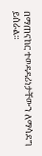በማጠናከር ተወዳዳሪነታቸውን ለማሳደግ ይሰራል።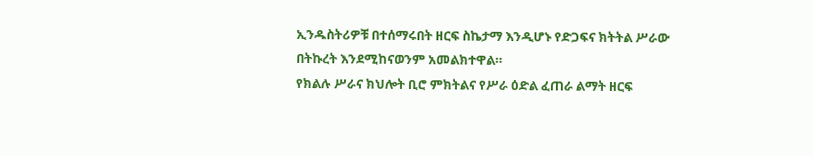ኢንዱስትሪዎቹ በተሰማሩበት ዘርፍ ስኬታማ እንዲሆኑ የድጋፍና ክትትል ሥራው በትኩረት እንደሚከናወንም አመልክተዋል።
የክልሉ ሥራና ክህሎት ቢሮ ምክትልና የሥራ ዕድል ፈጠራ ልማት ዘርፍ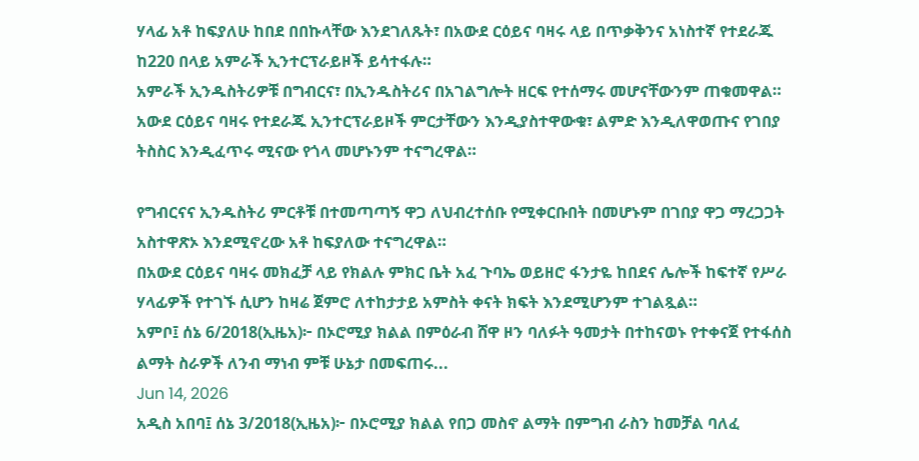ሃላፊ አቶ ከፍያለሁ ከበደ በበኩላቸው እንደገለጹት፣ በአውደ ርዕይና ባዛሩ ላይ በጥቃቅንና አነስተኛ የተደራጁ ከ220 በላይ አምራች ኢንተርፕራይዞች ይሳተፋሉ።
አምራች ኢንዱስትሪዎቹ በግብርና፣ በኢንዱስትሪና በአገልግሎት ዘርፍ የተሰማሩ መሆናቸውንም ጠቁመዋል።
አውደ ርዕይና ባዛሩ የተደራጁ ኢንተርፕራይዞች ምርታቸውን እንዲያስተዋውቁ፣ ልምድ እንዲለዋወጡና የገበያ ትስስር እንዲፈጥሩ ሚናው የጎላ መሆኑንም ተናግረዋል።

የግብርናና ኢንዱስትሪ ምርቶቹ በተመጣጣኝ ዋጋ ለህብረተሰቡ የሚቀርቡበት በመሆኑም በገበያ ዋጋ ማረጋጋት አስተዋጽኦ እንደሚኖረው አቶ ከፍያለው ተናግረዋል።
በአውደ ርዕይና ባዛሩ መክፈቻ ላይ የክልሉ ምክር ቤት አፈ ጉባኤ ወይዘሮ ፋንታዬ ከበደና ሌሎች ከፍተኛ የሥራ ሃላፊዎች የተገኙ ሲሆን ከዛሬ ጀምሮ ለተከታታይ አምስት ቀናት ክፍት እንደሚሆንም ተገልጿል።
አምቦ፤ ሰኔ 6/2018(ኢዜአ)፦ በኦሮሚያ ክልል በምዕራብ ሸዋ ዞን ባለፉት ዓመታት በተከናወኑ የተቀናጀ የተፋሰስ ልማት ስራዎች ለንብ ማነብ ምቹ ሁኔታ በመፍጠሩ...
Jun 14, 2026
አዲስ አበባ፤ ሰኔ 3/2018(ኢዜአ)፦ በኦሮሚያ ክልል የበጋ መስኖ ልማት በምግብ ራስን ከመቻል ባለፈ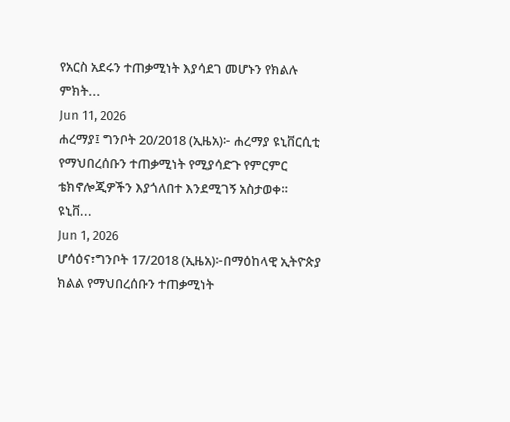የአርስ አደሩን ተጠቃሚነት እያሳደገ መሆኑን የክልሉ ምክት...
Jun 11, 2026
ሐረማያ፤ ግንቦት 20/2018 (ኢዜአ)፦ ሐረማያ ዩኒቨርሲቲ የማህበረሰቡን ተጠቃሚነት የሚያሳድጉ የምርምር ቴክኖሎጂዎችን እያጎለበተ እንደሚገኝ አስታወቀ። ዩኒቨ...
Jun 1, 2026
ሆሳዕና፣ግንቦት 17/2018 (ኢዜአ)፦በማዕከላዊ ኢትዮጵያ ክልል የማህበረሰቡን ተጠቃሚነት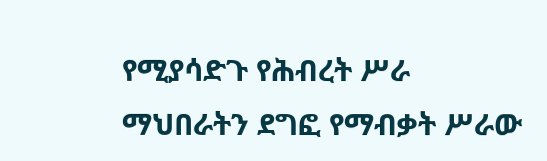የሚያሳድጉ የሕብረት ሥራ ማህበራትን ደግፎ የማብቃት ሥራው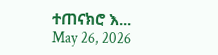ተጠናክሮ እ...
May 26, 2026